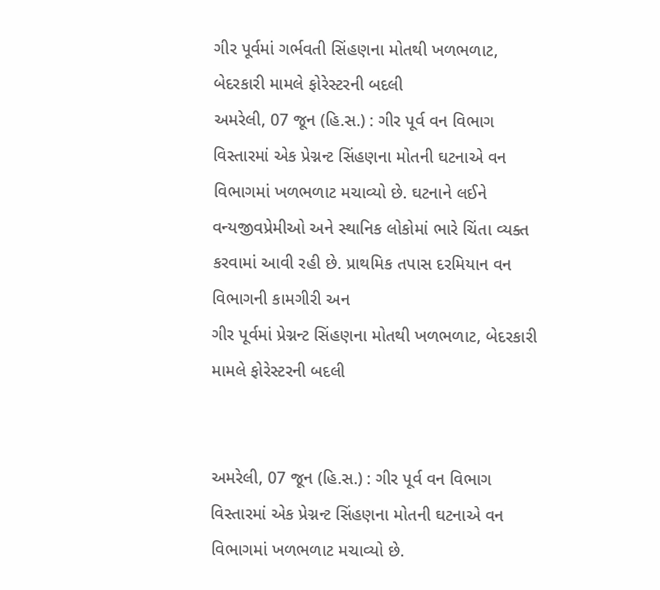ગીર પૂર્વમાં ગર્ભવતી સિંહણના મોતથી ખળભળાટ, બેદરકારી મામલે ફોરેસ્ટરની બદલી
અમરેલી, 07 જૂન (હિ.સ.) : ગીર પૂર્વ વન વિભાગ વિસ્તારમાં એક પ્રેગ્નન્ટ સિંહણના મોતની ઘટનાએ વન વિભાગમાં ખળભળાટ મચાવ્યો છે. ઘટનાને લઈને વન્યજીવપ્રેમીઓ અને સ્થાનિક લોકોમાં ભારે ચિંતા વ્યક્ત કરવામાં આવી રહી છે. પ્રાથમિક તપાસ દરમિયાન વન વિભાગની કામગીરી અન
ગીર પૂર્વમાં પ્રેગ્નન્ટ સિંહણના મોતથી ખળભળાટ, બેદરકારી મામલે ફોરેસ્ટરની બદલી


અમરેલી, 07 જૂન (હિ.સ.) : ગીર પૂર્વ વન વિભાગ વિસ્તારમાં એક પ્રેગ્નન્ટ સિંહણના મોતની ઘટનાએ વન વિભાગમાં ખળભળાટ મચાવ્યો છે.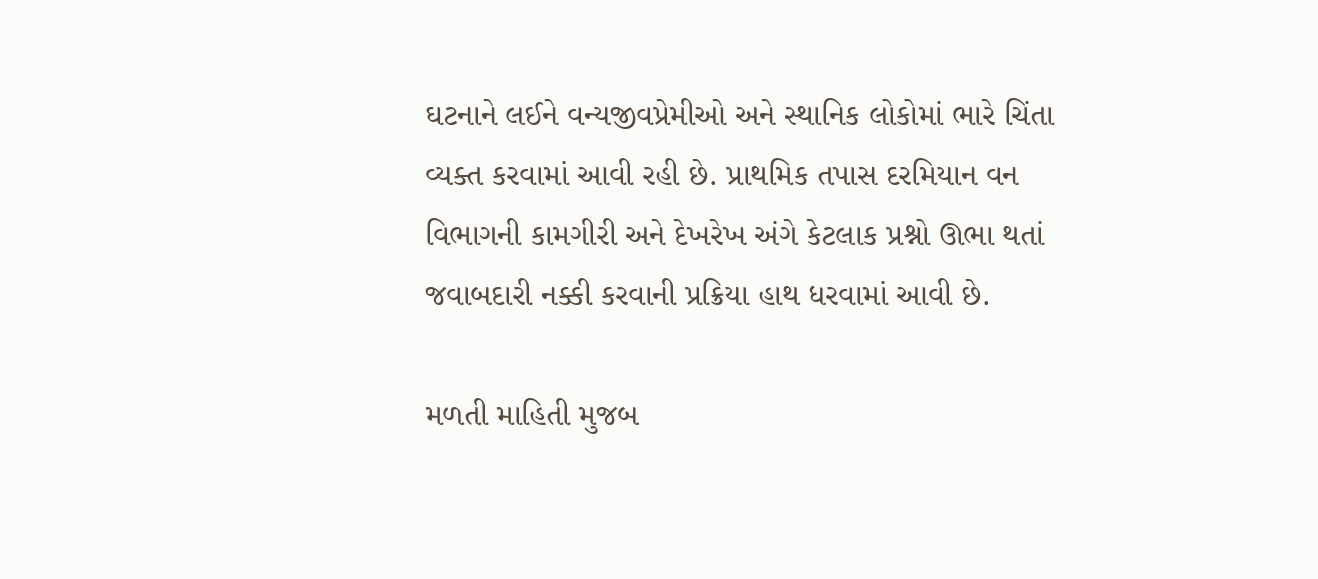ઘટનાને લઈને વન્યજીવપ્રેમીઓ અને સ્થાનિક લોકોમાં ભારે ચિંતા વ્યક્ત કરવામાં આવી રહી છે. પ્રાથમિક તપાસ દરમિયાન વન વિભાગની કામગીરી અને દેખરેખ અંગે કેટલાક પ્રશ્નો ઊભા થતાં જવાબદારી નક્કી કરવાની પ્રક્રિયા હાથ ધરવામાં આવી છે.

મળતી માહિતી મુજબ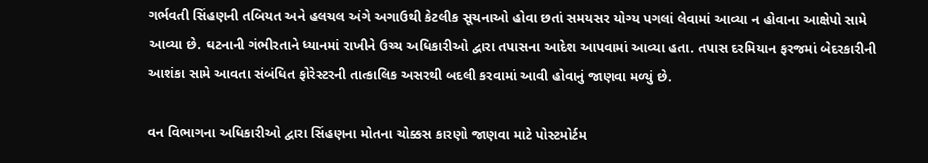ગર્ભવતી સિંહણની તબિયત અને હલચલ અંગે અગાઉથી કેટલીક સૂચનાઓ હોવા છતાં સમયસર યોગ્ય પગલાં લેવામાં આવ્યા ન હોવાના આક્ષેપો સામે આવ્યા છે. ઘટનાની ગંભીરતાને ધ્યાનમાં રાખીને ઉચ્ચ અધિકારીઓ દ્વારા તપાસના આદેશ આપવામાં આવ્યા હતા. તપાસ દરમિયાન ફરજમાં બેદરકારીની આશંકા સામે આવતા સંબંધિત ફોરેસ્ટરની તાત્કાલિક અસરથી બદલી કરવામાં આવી હોવાનું જાણવા મળ્યું છે.

વન વિભાગના અધિકારીઓ દ્વારા સિંહણના મોતના ચોક્કસ કારણો જાણવા માટે પોસ્ટમોર્ટમ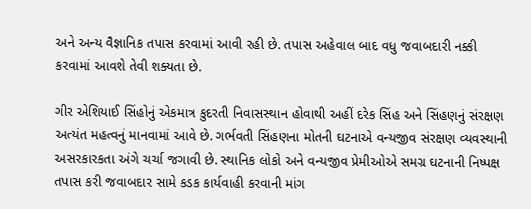અને અન્ય વૈજ્ઞાનિક તપાસ કરવામાં આવી રહી છે. તપાસ અહેવાલ બાદ વધુ જવાબદારી નક્કી કરવામાં આવશે તેવી શક્યતા છે.

ગીર એશિયાઈ સિંહોનું એકમાત્ર કુદરતી નિવાસસ્થાન હોવાથી અહીં દરેક સિંહ અને સિંહણનું સંરક્ષણ અત્યંત મહત્વનું માનવામાં આવે છે. ગર્ભવતી સિંહણના મોતની ઘટનાએ વન્યજીવ સંરક્ષણ વ્યવસ્થાની અસરકારકતા અંગે ચર્ચા જગાવી છે. સ્થાનિક લોકો અને વન્યજીવ પ્રેમીઓએ સમગ્ર ઘટનાની નિષ્પક્ષ તપાસ કરી જવાબદાર સામે કડક કાર્યવાહી કરવાની માંગ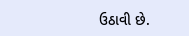ઉઠાવી છે.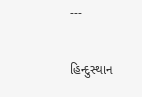---

હિન્દુસ્થાન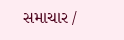સમાચાર /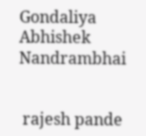Gondaliya Abhishek Nandrambhai


 rajesh pande